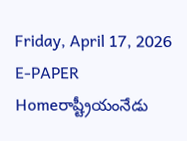Friday, April 17, 2026
E-PAPER
Homeరాష్ట్రీయంనేడు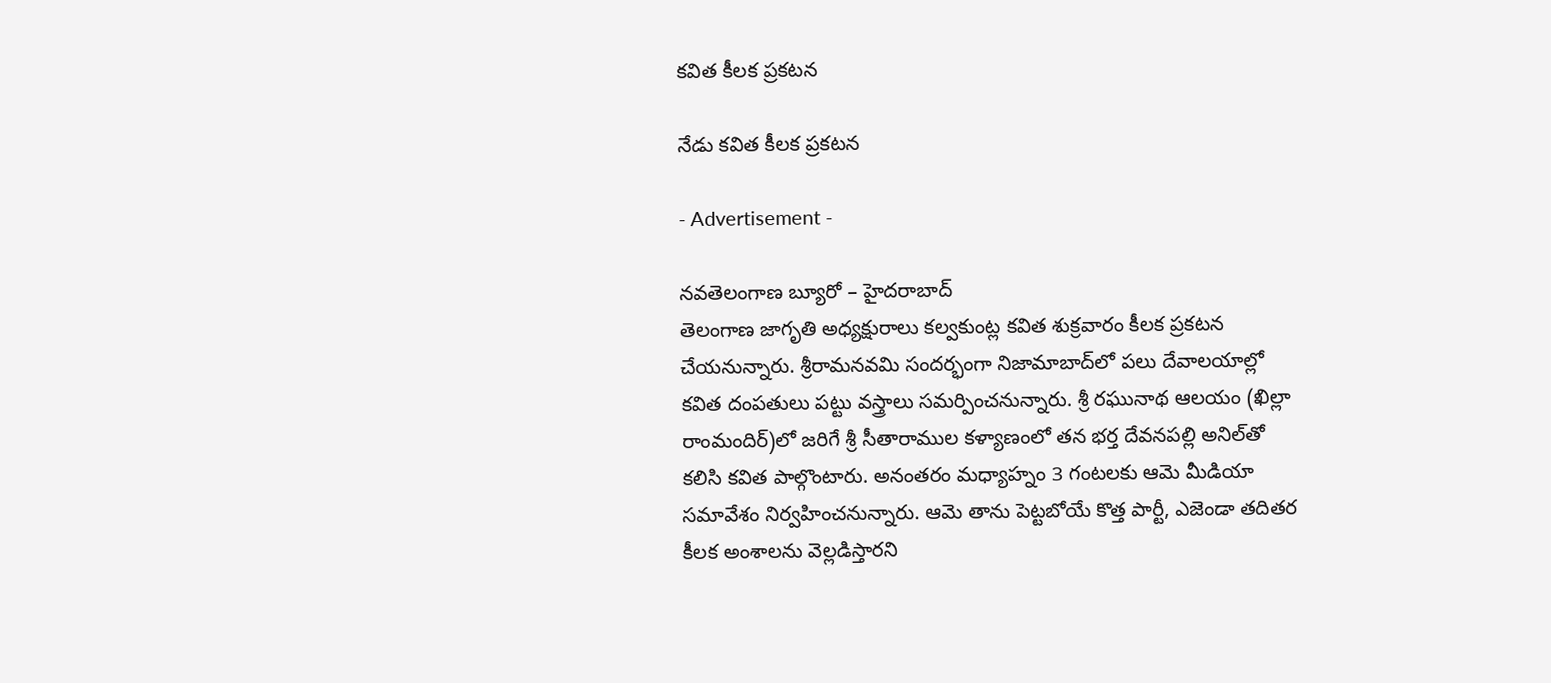కవిత కీలక ప్రకటన

నేడు కవిత కీలక ప్రకటన

- Advertisement -

నవతెలంగాణ బ్యూరో – హైదరాబాద్‌
తెలంగాణ జాగృతి అధ్యక్షురాలు కల్వకుంట్ల కవిత శుక్రవారం కీలక ప్రకటన చేయనున్నారు. శ్రీరామనవమి సందర్భంగా నిజామాబాద్‌లో పలు దేవాలయాల్లో కవిత దంపతులు పట్టు వస్త్రాలు సమర్పించనున్నారు. శ్రీ రఘునాథ ఆలయం (ఖిల్లా రాంమందిర్‌)లో జరిగే శ్రీ సీతారాముల కళ్యాణంలో తన భర్త దేవనపల్లి అనిల్‌తో కలిసి కవిత పాల్గొంటారు. అనంతరం మధ్యాహ్నం 3 గంటలకు ఆమె మీడియా సమావేశం నిర్వహించనున్నారు. ఆమె తాను పెట్టబోయే కొత్త పార్టీ, ఎజెండా తదితర కీలక అంశాలను వెల్లడిస్తారని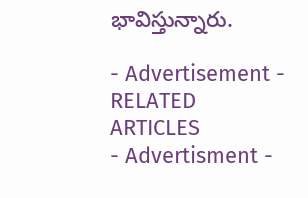భావిస్తున్నారు.

- Advertisement -
RELATED ARTICLES
- Advertisment -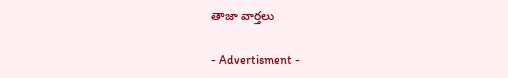తాజా వార్తలు

- Advertisment -